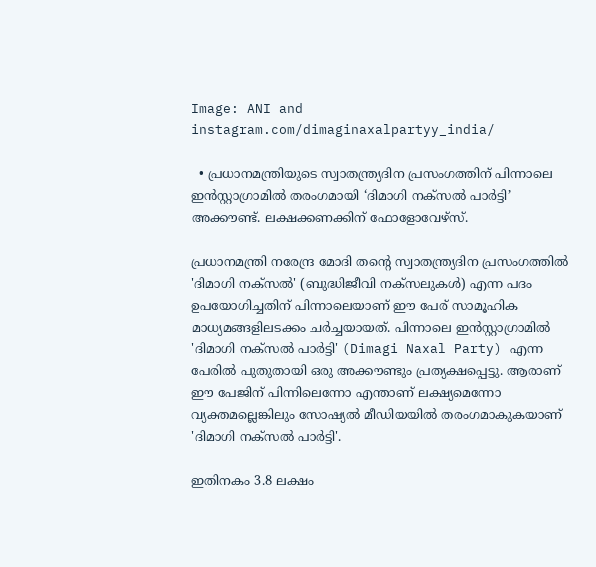Image: ANI and instagram.com/dimaginaxalpartyy_india/

  • പ്രധാനമന്ത്രിയുടെ സ്വാതന്ത്ര്യദിന പ്രസംഗത്തിന് പിന്നാലെ ഇൻസ്റ്റാഗ്രാമിൽ തരംഗമായി ‘ദിമാഗി നക്സൽ പാർട്ടി’ അക്കൗണ്ട്. ലക്ഷക്കണക്കിന് ഫോളോവേഴ്‌സ്.

പ്രധാനമന്ത്രി നരേന്ദ്ര മോദി തന്റെ സ്വാതന്ത്ര്യദിന പ്രസംഗത്തിൽ 'ദിമാഗി നക്സൽ' (ബുദ്ധിജീവി നക്സലുകൾ) എന്ന പദം ഉപയോഗിച്ചതിന് പിന്നാലെയാണ് ഈ പേര് സാമൂഹിക മാധ്യമങ്ങളി‌ലടക്കം ചർച്ചയായത്. പിന്നാലെ ഇൻസ്റ്റാഗ്രാമിൽ 'ദിമാഗി നക്സൽ പാർട്ടി' (Dimagi Naxal Party) എന്ന പേരിൽ പുതുതായി ഒരു അക്കൗണ്ടും പ്രത്യക്ഷപ്പെട്ടു. ആരാണ് ഈ പേജിന് പിന്നിലെന്നോ എന്താണ് ലക്ഷ്യമെന്നോ വ്യക്തമല്ലെങ്കിലും സോഷ്യല്‍ മീഡിയയില്‍ തരംഗമാകുകയാണ് 'ദിമാഗി നക്സൽ പാർട്ടി'.

ഇതിനകം 3.8 ലക്ഷം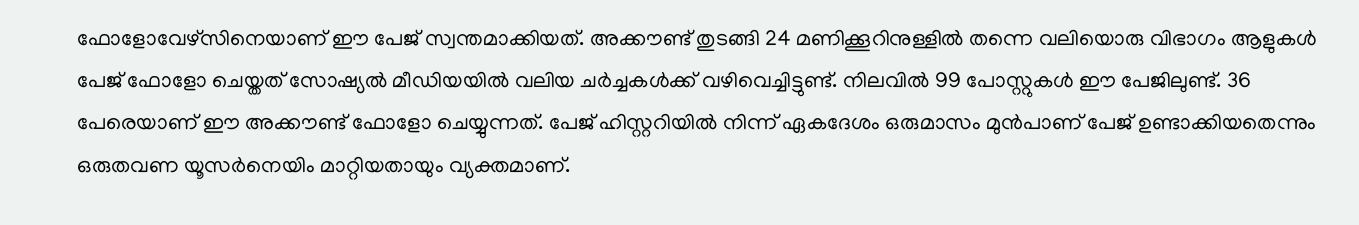ഫോളോവേഴ്‌സിനെയാണ് ഈ പേജ് സ്വന്തമാക്കിയത്. അക്കൗണ്ട് തുടങ്ങി 24 മണിക്കൂറിനുള്ളിൽ തന്നെ വലിയൊരു വിഭാഗം ആളുകൾ പേജ് ഫോളോ ചെയ്തത് സോഷ്യൽ മീഡിയയിൽ വലിയ ചർച്ചകൾക്ക് വഴിവെച്ചിട്ടുണ്ട്. നിലവിൽ 99 പോസ്റ്റുകൾ ഈ പേജിലുണ്ട്. 36 പേരെയാണ് ഈ അക്കൗണ്ട് ഫോളോ ചെയ്യുന്നത്. പേജ് ഹിസ്റ്ററിയിൽ നിന്ന് ഏകദേശം ഒരുമാസം മുൻപാണ് പേജ് ഉണ്ടാക്കിയതെന്നും ഒരുതവണ യൂസർനെയിം മാറ്റിയതായും വ്യക്തമാണ്.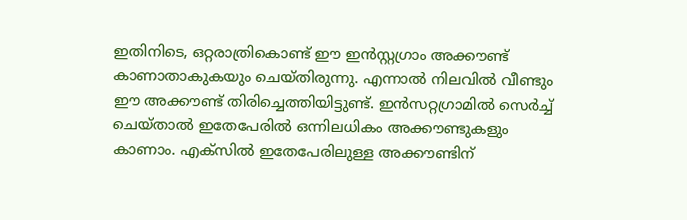ഇതിനിടെ, ഒറ്റരാത്രികൊണ്ട് ഈ ഇൻസ്റ്റഗ്രാം അക്കൗണ്ട് കാണാതാകുകയും ചെയ്തിരുന്നു. എന്നാൽ നിലവില്‍ വീണ്ടും ഈ അക്കൗണ്ട് തിരിച്ചെത്തിയിട്ടുണ്ട്. ഇന്‍സറ്റഗ്രാമില്‍ സെര്‍ച്ച് ചെയ്താല്‍ ഇതേപേരില്‍ ഒന്നിലധികം അക്കൗണ്ടുകളും കാണാം. എക്സില്‍ ഇതേപേരിലുള്ള അക്കൗണ്ടിന്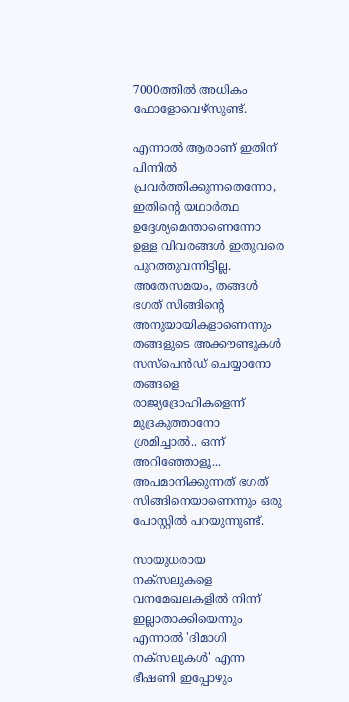7000ത്തില്‍ അധികം ഫോളോവെഴ്സുണ്ട്.

എന്നാൽ ആരാണ് ഇതിന് പിന്നില്‍ പ്രവർത്തിക്കുന്നതെന്നോ, ഇതിന്റെ യഥാർത്ഥ ഉദ്ദേശ്യമെന്താണെന്നോ ഉള്ള വിവരങ്ങൾ ഇതുവരെ പുറത്തുവന്നിട്ടില്ല. അതേസമയം, തങ്ങൾ ഭഗത് സിങ്ങിന്റെ അനുയായികളാണെന്നും തങ്ങളുടെ അക്കൗണ്ടുകൾ സസ്പെൻഡ് ചെയ്യാനോ തങ്ങളെ രാജ്യദ്രോഹികളെന്ന് മുദ്രകുത്താനോ ശ്രമിച്ചാൽ.. ഒന്ന് അറിഞ്ഞോളൂ... അപമാനിക്കുന്നത് ഭഗത് സിങ്ങിനെയാണെന്നും ഒരു പോസ്റ്റില്‍ പറയുന്നുണ്ട്.

സായുധരായ നക്സലുകളെ വനമേഖലകളിൽ നിന്ന് ഇല്ലാതാക്കിയെന്നും എന്നാൽ 'ദിമാഗി നക്സലുകൾ' എന്ന ഭീഷണി ഇപ്പോഴും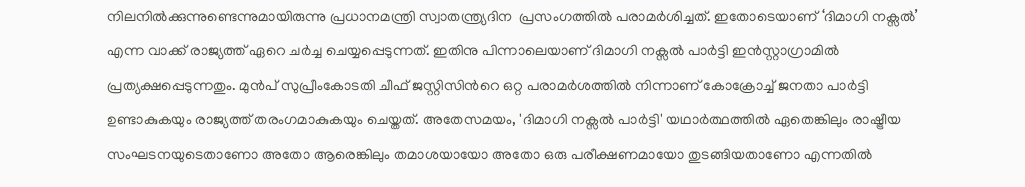നിലനിൽക്കുന്നുണ്ടെന്നുമായിരുന്നു പ്രധാനമന്ത്രി സ്വാതന്ത്ര്യദിന  പ്രസംഗത്തിൽ പരാമർശിച്ചത്. ഇതോടെയാണ് ‘ദിമാഗി നക്സൽ’ എന്ന വാക്ക് രാജ്യത്ത് ഏറെ ചർച്ച ചെയ്യപ്പെടുന്നത്. ഇതിനു പിന്നാലെയാണ് ദിമാഗി നക്സൽ പാർട്ടി ഇൻസ്റ്റാഗ്രാമിൽ പ്രത്യക്ഷപ്പെടുന്നതും. മുന്‍പ് സുപ്രീംകോടതി ചീഫ് ജസ്റ്റിസിന്‍റെ ഒറ്റ പരാമര്‍ശത്തില്‍ നിന്നാണ് കോക്രോച്ച് ജനതാ പാര്‍ട്ടി ഉണ്ടാകുകയും രാജ്യത്ത് തരംഗമാകുകയും ചെയ്തത്. അതേസമയം, 'ദിമാഗി നക്സൽ പാർട്ടി' യഥാർത്ഥത്തിൽ ഏതെങ്കിലും രാഷ്ട്രീയ സംഘടനയുടെതാണോ അതോ ആരെങ്കിലും തമാശയായോ അതോ ഒരു പരീക്ഷണമായോ തുടങ്ങിയതാണോ എന്നതിൽ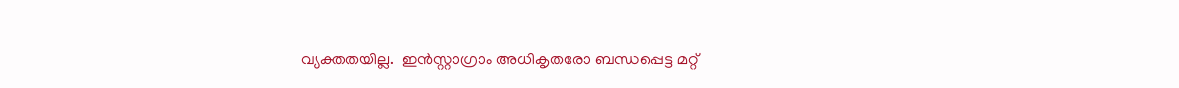വ്യക്തതയില്ല.  ഇൻസ്റ്റാഗ്രാം അധികൃതരോ ബന്ധപ്പെട്ട മറ്റ്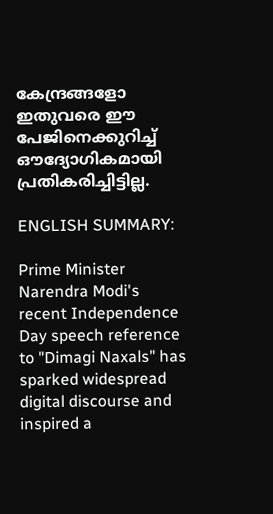കേന്ദ്രങ്ങളോ ഇതുവരെ ഈ പേജിനെക്കുറിച്ച് ഔദ്യോഗികമായി പ്രതികരിച്ചിട്ടില്ല.

ENGLISH SUMMARY:

Prime Minister Narendra Modi's recent Independence Day speech reference to "Dimagi Naxals" has sparked widespread digital discourse and inspired a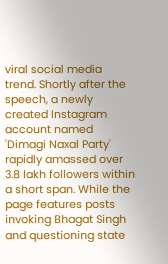viral social media trend. Shortly after the speech, a newly created Instagram account named 'Dimagi Naxal Party' rapidly amassed over 3.8 lakh followers within a short span. While the page features posts invoking Bhagat Singh and questioning state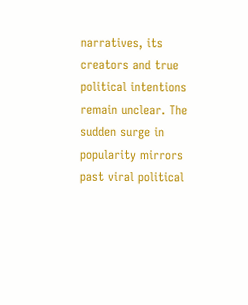narratives, its creators and true political intentions remain unclear. The sudden surge in popularity mirrors past viral political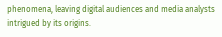phenomena, leaving digital audiences and media analysts intrigued by its origins.